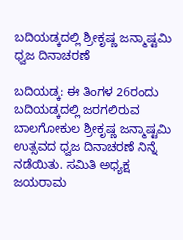ಬದಿಯಡ್ಕದಲ್ಲಿ ಶ್ರೀಕೃಷ್ಣ ಜನ್ಮಾಷ್ಟಮಿ ಧ್ವಜ ದಿನಾಚರಣೆ

ಬದಿಯಡ್ಕ: ಈ ತಿಂಗಳ 26ರಂದು ಬದಿಯಡ್ಕದಲ್ಲಿ ಜರಗಲಿರುವ ಬಾಲಗೋಕುಲ ಶ್ರೀಕೃಷ್ಣ ಜನ್ಮಾಷ್ಟಮಿ ಉತ್ಸವದ ಧ್ವಜ ದಿನಾಚರಣೆ ನಿನ್ನೆ ನಡೆಯಿತು. ಸಮಿತಿ ಅಧ್ಯಕ್ಷ ಜಯರಾಮ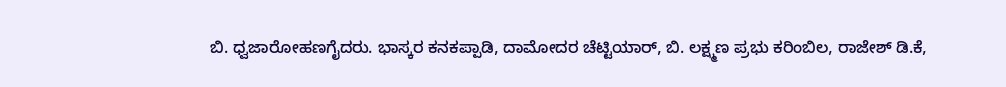ಬಿ. ಧ್ವಜಾರೋಹಣಗೈದರು. ಭಾಸ್ಕರ ಕನಕಪ್ಪಾಡಿ, ದಾಮೋದರ ಚೆಟ್ಟಿಯಾರ್, ಬಿ. ಲಕ್ಷ್ಮಣ ಪ್ರಭು ಕರಿಂಬಿಲ, ರಾಜೇಶ್ ಡಿ.ಕೆ,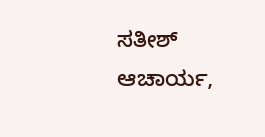ಸತೀಶ್ ಆಚಾರ್ಯ,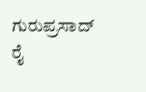ಗುರುಪ್ರಸಾದ್ ರೈ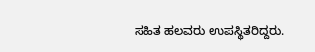ಸಹಿತ ಹಲವರು ಉಪಸ್ಥಿತರಿದ್ದರು.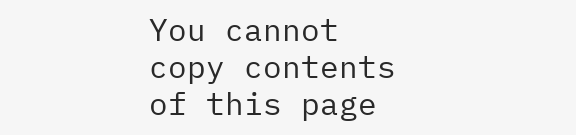You cannot copy contents of this page